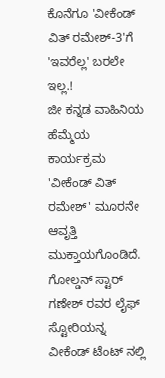ಕೊನೆಗೂ 'ವೀಕೆಂಡ್ ವಿತ್ ರಮೇಶ್-3'ಗೆ 'ಇವರೆಲ್ಲ' ಬರಲೇ ಇಲ್ಲ.!
ಜೀ ಕನ್ನಡ ವಾಹಿನಿಯ ಹೆಮ್ಮೆಯ ಕಾರ್ಯಕ್ರಮ 'ವೀಕೆಂಡ್ ವಿತ್ ರಮೇಶ್' ಮೂರನೇ ಆವೃತ್ತಿ ಮುಕ್ತಾಯಗೊಂಡಿದೆ. ಗೋಲ್ಡನ್ ಸ್ಟಾರ್ ಗಣೇಶ್ ರವರ ಲೈಫ್ ಸ್ಟೋರಿಯನ್ನ ವೀಕೆಂಡ್ ಟೆಂಟ್ ನಲ್ಲಿ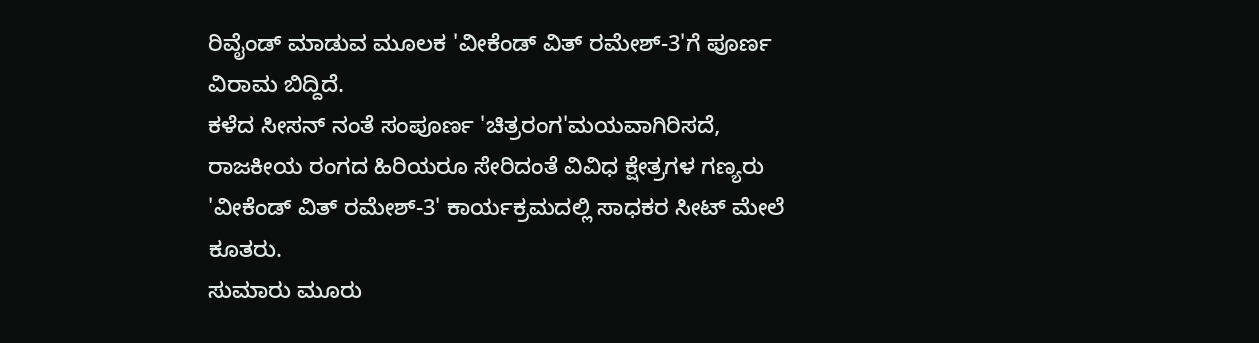ರಿವೈಂಡ್ ಮಾಡುವ ಮೂಲಕ 'ವೀಕೆಂಡ್ ವಿತ್ ರಮೇಶ್-3'ಗೆ ಪೂರ್ಣ ವಿರಾಮ ಬಿದ್ದಿದೆ.
ಕಳೆದ ಸೀಸನ್ ನಂತೆ ಸಂಪೂರ್ಣ 'ಚಿತ್ರರಂಗ'ಮಯವಾಗಿರಿಸದೆ, ರಾಜಕೀಯ ರಂಗದ ಹಿರಿಯರೂ ಸೇರಿದಂತೆ ವಿವಿಧ ಕ್ಷೇತ್ರಗಳ ಗಣ್ಯರು 'ವೀಕೆಂಡ್ ವಿತ್ ರಮೇಶ್-3' ಕಾರ್ಯಕ್ರಮದಲ್ಲಿ ಸಾಧಕರ ಸೀಟ್ ಮೇಲೆ ಕೂತರು.
ಸುಮಾರು ಮೂರು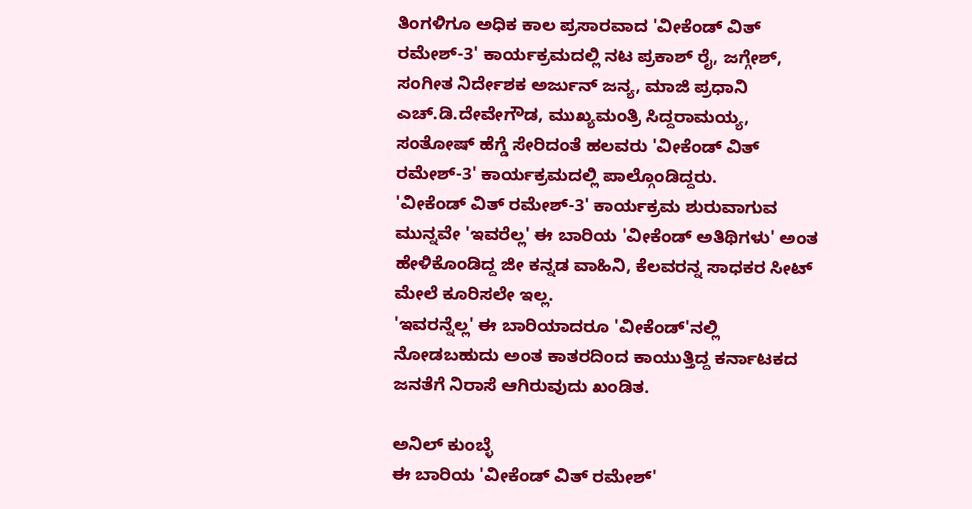ತಿಂಗಳಿಗೂ ಅಧಿಕ ಕಾಲ ಪ್ರಸಾರವಾದ 'ವೀಕೆಂಡ್ ವಿತ್ ರಮೇಶ್-3' ಕಾರ್ಯಕ್ರಮದಲ್ಲಿ ನಟ ಪ್ರಕಾಶ್ ರೈ, ಜಗ್ಗೇಶ್, ಸಂಗೀತ ನಿರ್ದೇಶಕ ಅರ್ಜುನ್ ಜನ್ಯ, ಮಾಜಿ ಪ್ರಧಾನಿ ಎಚ್.ಡಿ.ದೇವೇಗೌಡ, ಮುಖ್ಯಮಂತ್ರಿ ಸಿದ್ದರಾಮಯ್ಯ, ಸಂತೋಷ್ ಹೆಗ್ಡೆ ಸೇರಿದಂತೆ ಹಲವರು 'ವೀಕೆಂಡ್ ವಿತ್ ರಮೇಶ್-3' ಕಾರ್ಯಕ್ರಮದಲ್ಲಿ ಪಾಲ್ಗೊಂಡಿದ್ದರು.
'ವೀಕೆಂಡ್ ವಿತ್ ರಮೇಶ್-3' ಕಾರ್ಯಕ್ರಮ ಶುರುವಾಗುವ ಮುನ್ನವೇ 'ಇವರೆಲ್ಲ' ಈ ಬಾರಿಯ 'ವೀಕೆಂಡ್ ಅತಿಥಿಗಳು' ಅಂತ ಹೇಳಿಕೊಂಡಿದ್ದ ಜೀ ಕನ್ನಡ ವಾಹಿನಿ, ಕೆಲವರನ್ನ ಸಾಧಕರ ಸೀಟ್ ಮೇಲೆ ಕೂರಿಸಲೇ ಇಲ್ಲ.
'ಇವರನ್ನೆಲ್ಲ' ಈ ಬಾರಿಯಾದರೂ 'ವೀಕೆಂಡ್'ನಲ್ಲಿ ನೋಡಬಹುದು ಅಂತ ಕಾತರದಿಂದ ಕಾಯುತ್ತಿದ್ದ ಕರ್ನಾಟಕದ ಜನತೆಗೆ ನಿರಾಸೆ ಆಗಿರುವುದು ಖಂಡಿತ.

ಅನಿಲ್ ಕುಂಬ್ಳೆ
ಈ ಬಾರಿಯ 'ವೀಕೆಂಡ್ ವಿತ್ ರಮೇಶ್'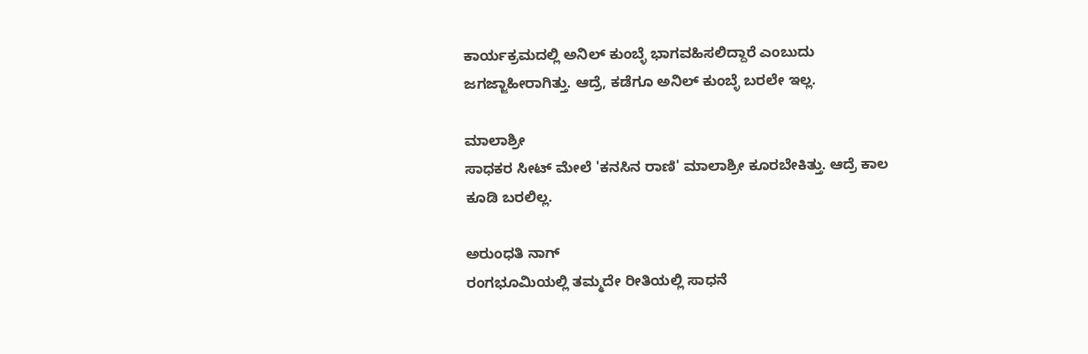ಕಾರ್ಯಕ್ರಮದಲ್ಲಿ ಅನಿಲ್ ಕುಂಬ್ಳೆ ಭಾಗವಹಿಸಲಿದ್ದಾರೆ ಎಂಬುದು ಜಗಜ್ಜಾಹೀರಾಗಿತ್ತು. ಆದ್ರೆ, ಕಡೆಗೂ ಅನಿಲ್ ಕುಂಬ್ಳೆ ಬರಲೇ ಇಲ್ಲ.

ಮಾಲಾಶ್ರೀ
ಸಾಧಕರ ಸೀಟ್ ಮೇಲೆ 'ಕನಸಿನ ರಾಣಿ' ಮಾಲಾಶ್ರೀ ಕೂರಬೇಕಿತ್ತು. ಆದ್ರೆ ಕಾಲ ಕೂಡಿ ಬರಲಿಲ್ಲ.

ಅರುಂಧತಿ ನಾಗ್
ರಂಗಭೂಮಿಯಲ್ಲಿ ತಮ್ಮದೇ ರೀತಿಯಲ್ಲಿ ಸಾಧನೆ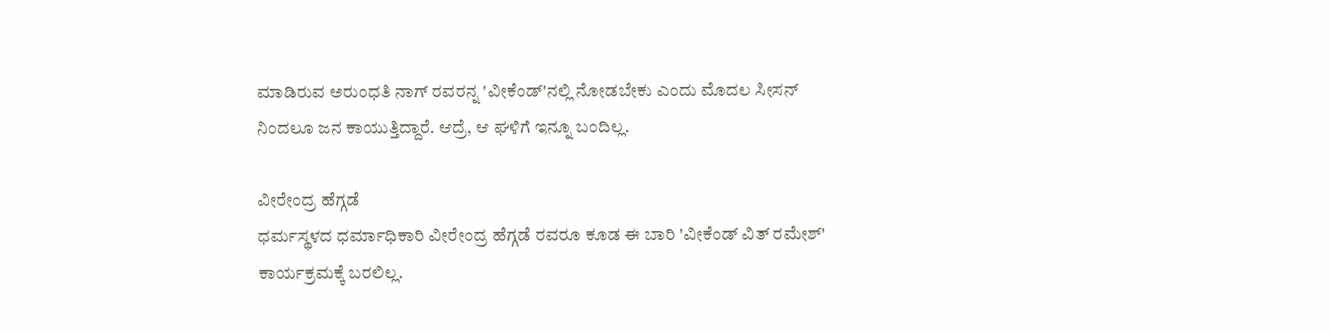ಮಾಡಿರುವ ಅರುಂಧತಿ ನಾಗ್ ರವರನ್ನ 'ವೀಕೆಂಡ್'ನಲ್ಲಿ ನೋಡಬೇಕು ಎಂದು ಮೊದಲ ಸೀಸನ್ ನಿಂದಲೂ ಜನ ಕಾಯುತ್ತಿದ್ದಾರೆ. ಆದ್ರೆ, ಆ ಘಳಿಗೆ ಇನ್ನೂ ಬಂದಿಲ್ಲ.

ವೀರೇಂದ್ರ ಹೆಗ್ಗಡೆ
ಧರ್ಮಸ್ಥಳದ ಧರ್ಮಾಧಿಕಾರಿ ವೀರೇಂದ್ರ ಹೆಗ್ಗಡೆ ರವರೂ ಕೂಡ ಈ ಬಾರಿ 'ವೀಕೆಂಡ್ ವಿತ್ ರಮೇಶ್' ಕಾರ್ಯಕ್ರಮಕ್ಕೆ ಬರಲಿಲ್ಲ.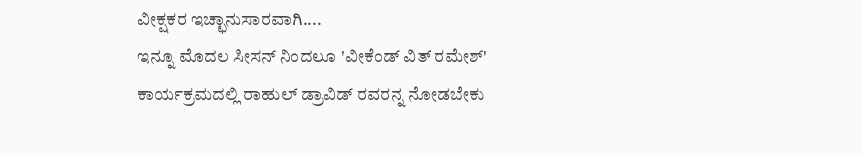ವೀಕ್ಷಕರ ಇಚ್ಛಾನುಸಾರವಾಗಿ....
ಇನ್ನೂ ಮೊದಲ ಸೀಸನ್ ನಿಂದಲೂ 'ವೀಕೆಂಡ್ ವಿತ್ ರಮೇಶ್' ಕಾರ್ಯಕ್ರಮದಲ್ಲಿ ರಾಹುಲ್ ಡ್ರಾವಿಡ್ ರವರನ್ನ ನೋಡಬೇಕು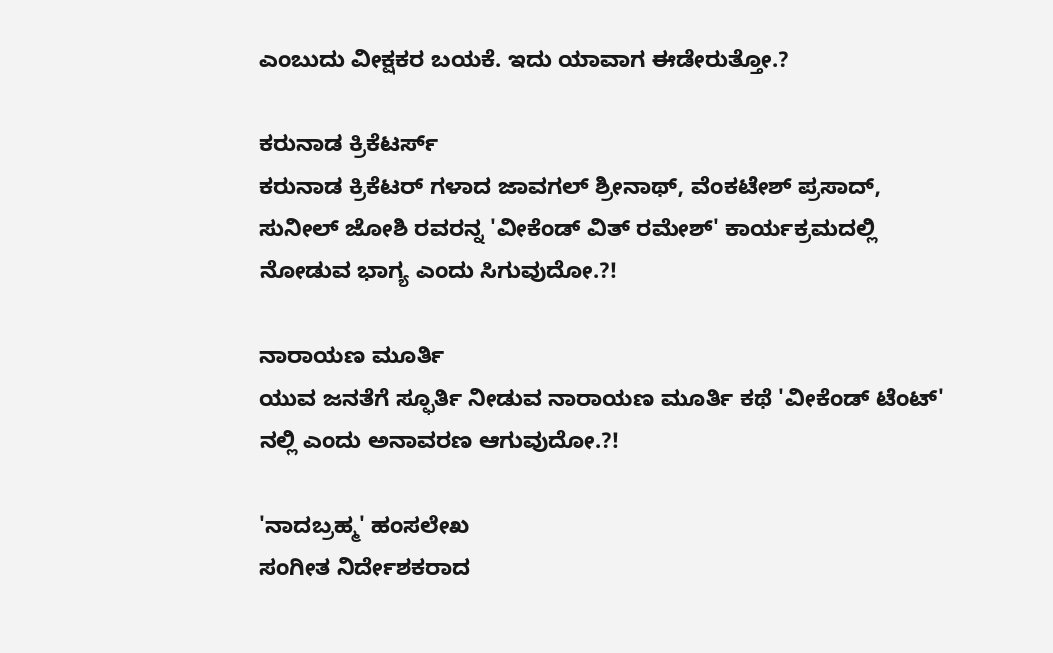ಎಂಬುದು ವೀಕ್ಷಕರ ಬಯಕೆ. ಇದು ಯಾವಾಗ ಈಡೇರುತ್ತೋ.?

ಕರುನಾಡ ಕ್ರಿಕೆಟರ್ಸ್
ಕರುನಾಡ ಕ್ರಿಕೆಟರ್ ಗಳಾದ ಜಾವಗಲ್ ಶ್ರೀನಾಥ್, ವೆಂಕಟೇಶ್ ಪ್ರಸಾದ್, ಸುನೀಲ್ ಜೋಶಿ ರವರನ್ನ 'ವೀಕೆಂಡ್ ವಿತ್ ರಮೇಶ್' ಕಾರ್ಯಕ್ರಮದಲ್ಲಿ ನೋಡುವ ಭಾಗ್ಯ ಎಂದು ಸಿಗುವುದೋ.?!

ನಾರಾಯಣ ಮೂರ್ತಿ
ಯುವ ಜನತೆಗೆ ಸ್ಫೂರ್ತಿ ನೀಡುವ ನಾರಾಯಣ ಮೂರ್ತಿ ಕಥೆ 'ವೀಕೆಂಡ್ ಟೆಂಟ್' ನಲ್ಲಿ ಎಂದು ಅನಾವರಣ ಆಗುವುದೋ.?!

'ನಾದಬ್ರಹ್ಮ' ಹಂಸಲೇಖ
ಸಂಗೀತ ನಿರ್ದೇಶಕರಾದ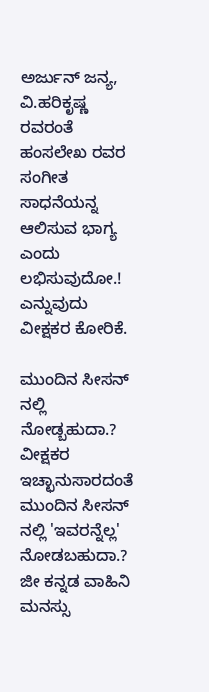ಅರ್ಜುನ್ ಜನ್ಯ, ವಿ.ಹರಿಕೃಷ್ಣ ರವರಂತೆ ಹಂಸಲೇಖ ರವರ ಸಂಗೀತ ಸಾಧನೆಯನ್ನ ಆಲಿಸುವ ಭಾಗ್ಯ ಎಂದು ಲಭಿಸುವುದೋ.! ಎನ್ನುವುದು ವೀಕ್ಷಕರ ಕೋರಿಕೆ.

ಮುಂದಿನ ಸೀಸನ್ ನಲ್ಲಿ ನೋಡ್ಬಹುದಾ.?
ವೀಕ್ಷಕರ ಇಚ್ಛಾನುಸಾರದಂತೆ ಮುಂದಿನ ಸೀಸನ್ ನಲ್ಲಿ 'ಇವರನ್ನೆಲ್ಲ' ನೋಡಬಹುದಾ.? ಜೀ ಕನ್ನಡ ವಾಹಿನಿ ಮನಸ್ಸು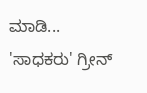ಮಾಡಿ... 'ಸಾಧಕರು' ಗ್ರೀನ್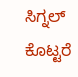ಸಿಗ್ನಲ್ ಕೊಟ್ಟರೆ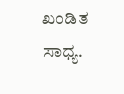ಖಂಡಿತ ಸಾಧ್ಯ.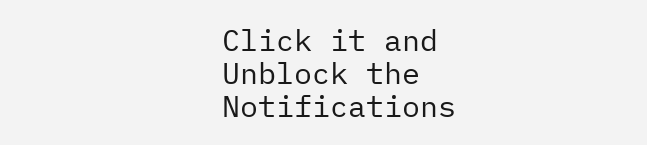Click it and Unblock the Notifications